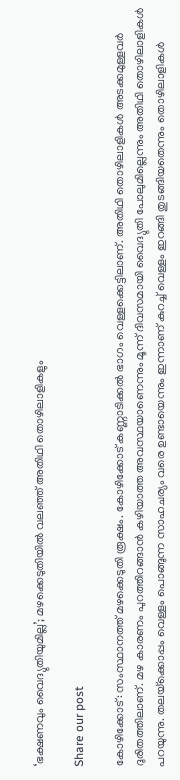‘ഭക്ഷണവും വൈദ്യുതിയുമില്ല’; മഴക്കെടുതിയിൽ വലഞ്ഞ് അതിഥി തൊഴിലാളികളും

Share our post

കോഴിക്കോട്: സംസ്ഥാനത്ത് മഴക്കെടുതി രൂക്ഷം. കോഴിക്കോട് കണ്ണാടിക്കല്‍ ഭാഗം വെള്ളക്കെട്ടിലാണ്. അതിഥി തൊഴിലാളികള്‍ അടക്കമുള്ളവര്‍ ദുരിതത്തിലാണ്. മഴ കാരണം പുറത്തിറങ്ങാന്‍ കഴിയാത്ത അവസ്ഥയാണെന്നും മൂന്ന് ദിവസമായി വൈദ്യുതി പോലുമില്ലെന്നും അതിഥി തൊഴിലാളികള്‍ പറയുന്നു. തലയ്‌ക്കൊപ്പം വെള്ളം പൊങ്ങുന്ന സാഹചര്യം വരെ ഉണ്ടായെന്നും ഇന്നാണ് കുറച്ച് വെള്ളം ഇറങ്ങി തുടങ്ങിയതെന്നും തൊഴിലാളികള്‍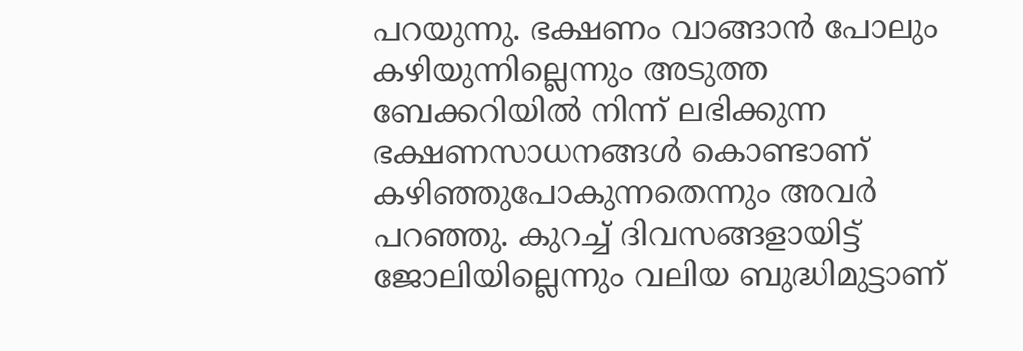പറയുന്നു. ഭക്ഷണം വാങ്ങാന്‍ പോലും കഴിയുന്നില്ലെന്നും അടുത്ത ബേക്കറിയില്‍ നിന്ന് ലഭിക്കുന്ന ഭക്ഷണസാധനങ്ങള്‍ കൊണ്ടാണ് കഴിഞ്ഞുപോകുന്നതെന്നും അവര്‍ പറഞ്ഞു. കുറച്ച് ദിവസങ്ങളായിട്ട് ജോലിയില്ലെന്നും വലിയ ബുദ്ധിമുട്ടാണ്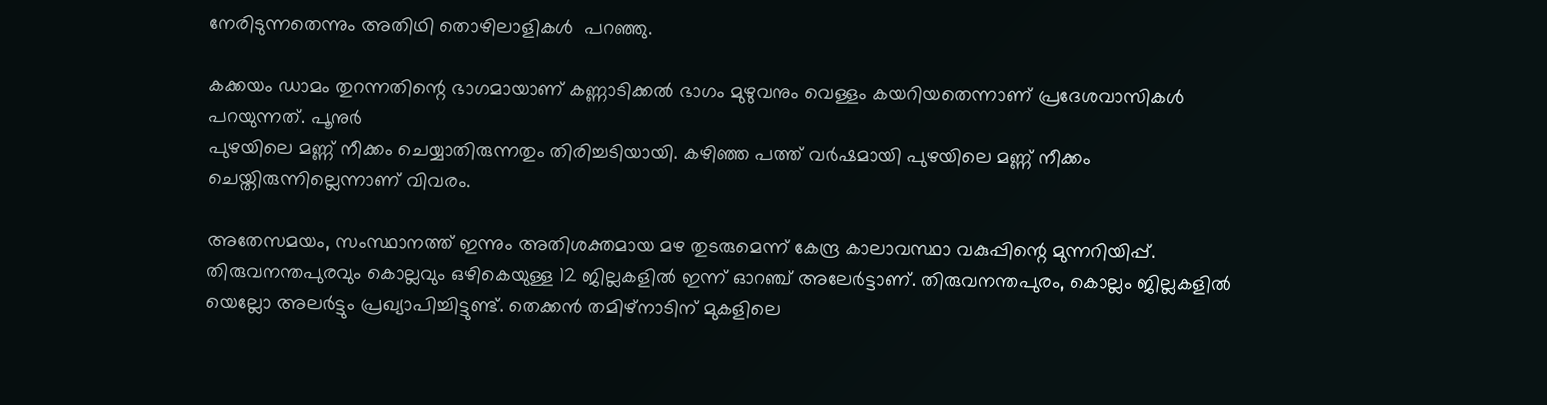നേരിടുന്നതെന്നും അതിഥി തൊഴിലാളികള്‍  പറഞ്ഞു.

കക്കയം ഡാമം തുറന്നതിന്റെ ഭാഗമായാണ് കണ്ണാടിക്കല്‍ ഭാഗം മുഴുവനും വെള്ളം കയറിയതെന്നാണ് പ്രദേശവാസികള്‍ പറയുന്നത്. പൂനുര്‍
പുഴയിലെ മണ്ണ് നീക്കം ചെയ്യാതിരുന്നതും തിരിച്ചടിയായി. കഴിഞ്ഞ പത്ത് വര്‍ഷമായി പുഴയിലെ മണ്ണ് നീക്കം ചെയ്തിരുന്നില്ലെന്നാണ് വിവരം.

അതേസമയം, സംസ്ഥാനത്ത് ഇന്നും അതിശക്തമായ മഴ തുടരുമെന്ന് കേന്ദ്ര കാലാവസ്ഥാ വകുപ്പിന്റെ മുന്നറിയിപ്പ്. തിരുവനന്തപുരവും കൊല്ലവും ഒഴികെയുള്ള 12 ജില്ലകളില്‍ ഇന്ന് ഓറഞ്ച് അലേര്‍ട്ടാണ്. തിരുവനന്തപുരം, കൊല്ലം ജില്ലകളില്‍ യെല്ലോ അലര്‍ട്ടും പ്രഖ്യാപിച്ചിട്ടുണ്ട്. തെക്കന്‍ തമിഴ്‌നാടിന് മുകളിലെ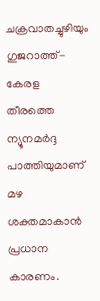ചക്രവാതച്ചുഴിയും ഗുജറാത്ത്-കേരള തീരത്തെ ന്യൂനമര്‍ദ്ദ പാത്തിയുമാണ് മഴ ശക്തമാകാന്‍ പ്രധാന കാരണം.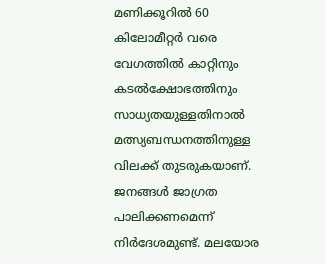മണിക്കൂറില്‍ 60 കിലോമീറ്റര്‍ വരെ വേഗത്തില്‍ കാറ്റിനും കടല്‍ക്ഷോഭത്തിനും സാധ്യതയുള്ളതിനാല്‍ മത്സ്യബന്ധനത്തിനുള്ള വിലക്ക് തുടരുകയാണ്. ജനങ്ങള്‍ ജാഗ്രത പാലിക്കണമെന്ന് നിര്‍ദേശമുണ്ട്. മലയോര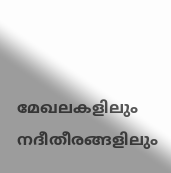മേഖലകളിലും നദീതീരങ്ങളിലും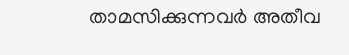താമസിക്കുന്നവര്‍ അതീവ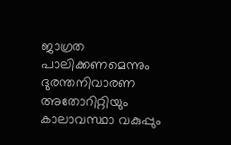ജാഗ്രത പാലിക്കണമെന്നും ദുരന്തനിവാരണ അതോറിറ്റിയും കാലാവസ്ഥാ വകുപ്പും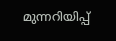മുന്നറിയിപ്പ്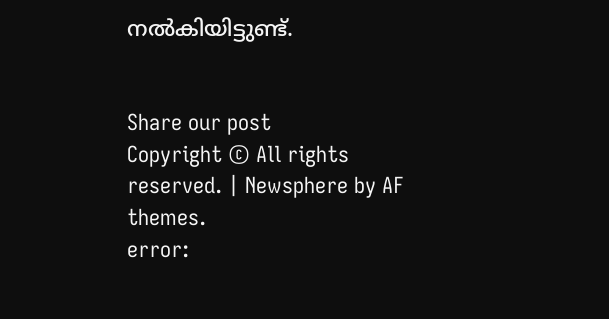നല്‍കിയിട്ടുണ്ട്.


Share our post
Copyright © All rights reserved. | Newsphere by AF themes.
error: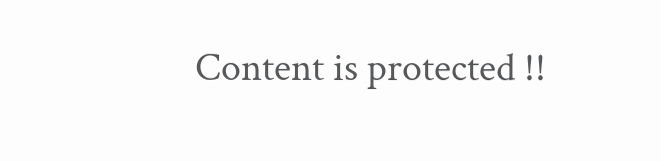Content is protected !!